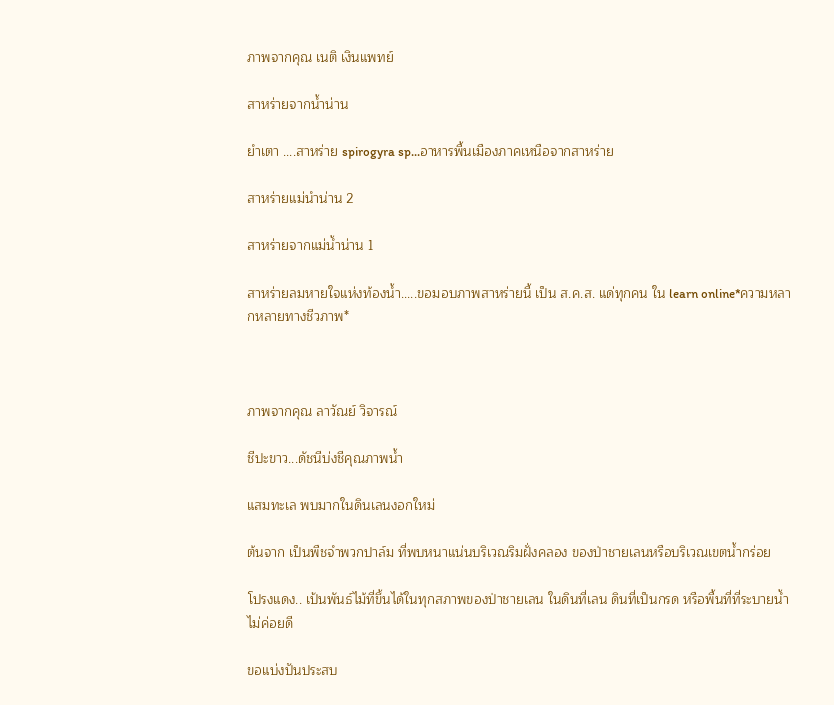ภาพจากคุณ เนติ เงินแพทย์

สาหร่ายจากน้ำน่าน

ยำเตา ....สาหร่าย spirogyra sp...อาหารพื้นเมืองภาคเหนือจากสาหร่าย

สาหร่ายแม่นำน่าน 2

สาหร่ายจากแม่น้ำน่าน 1

สาหร่ายลมหายใจแห่งท้องน้ำ.....ขอมอบภาพสาหร่ายนี้ เป็น ส.ค.ส. แด่ทุกคน ใน learn online*ความหลากหลายทางชีวภาพ*



ภาพจากคุณ ลาวัณย์ วิจารณ์

ชีปะขาว...ดัชนีบ่งชีคุณภาพน้ำ

แสมทะเล พบมากในดินเลนงอกใหม่

ต้นจาก เป็นพืชจำพวกปาล์ม ที่พบหนาแน่นบริเวณริมฝั่งคลอง ของป่าชายเลนหรือบริเวณเขตน้ำกร่อย

โปรงแดง.. เป้นพันธ์ไม้ที่ขึ้นได้ในทุกสภาพของป่าชายเลน ในดินที่เลน ดินที่เป็นกรด หรือพื้นที่ที่ระบายน้ำไม่ค่อยดี

ขอแบ่งปันประสบ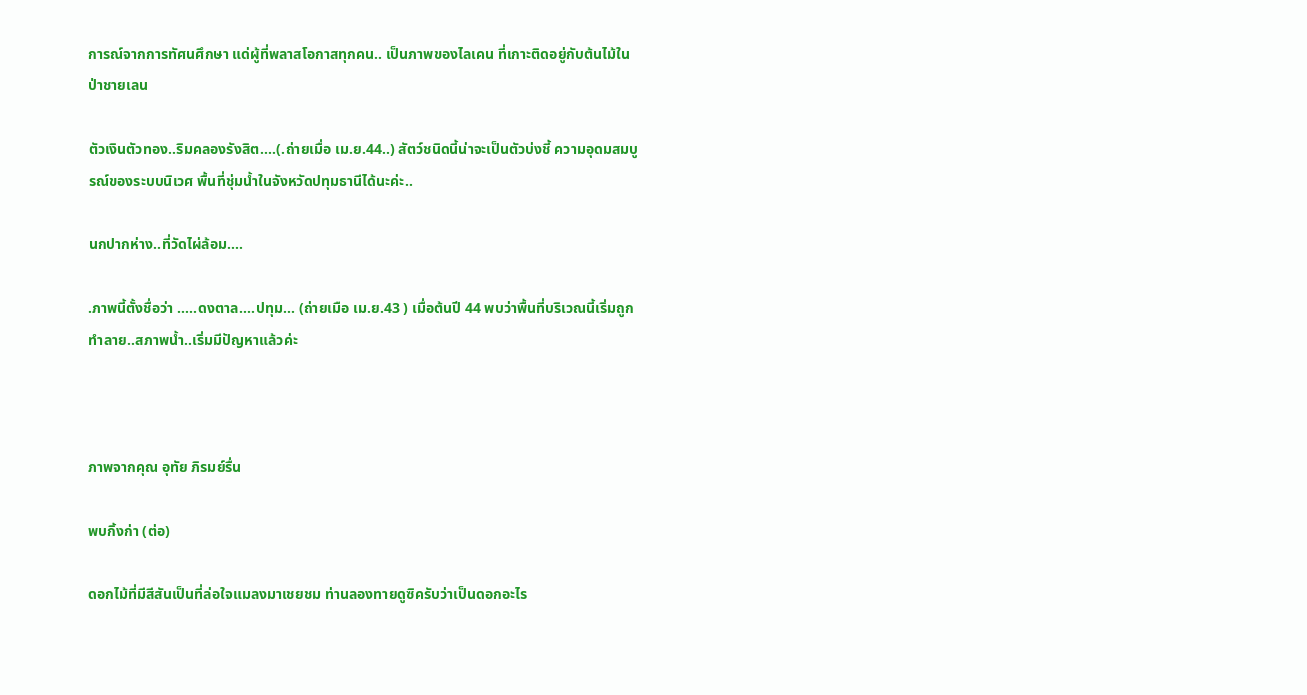การณ์จากการทัศนศึกษา แด่ผู้ที่พลาสโอกาสทุกคน.. เป็นภาพของไลเคน ที่เกาะติดอยู่กับต้นไม้ในป่าชายเลน

ตัวเงินตัวทอง..ริมคลองรังสิต....(.ถ่ายเมื่อ เม.ย.44..) สัตว์ชนิดนี้น่าจะเป็นตัวบ่งชี้ ความอุดมสมบูรณ์ของระบบนิเวศ พื้นที่ชุ่มน้ำในจังหวัดปทุมธานีได้นะค่ะ..

นกปากห่าง..ที่วัดไผ่ล้อม....

.ภาพนี้ตั้งชื่อว่า .....ดงตาล....ปทุม... (ถ่ายเมือ เม.ย.43 ) เมื่อต้นปี 44 พบว่าพื้นที่บริเวณนี้เริ่มถูกทำลาย..สภาพน้ำ..เริ่มมีปัญหาแล้วค่ะ



ภาพจากคุณ อุทัย ภิรมย์รื่น

พบกิ้งก่า (ต่อ)

ดอกไม้ที่มีสีสันเป็นที่ล่อใจแมลงมาเชยชม ท่านลองทายดูซิครับว่าเป็นดอกอะไร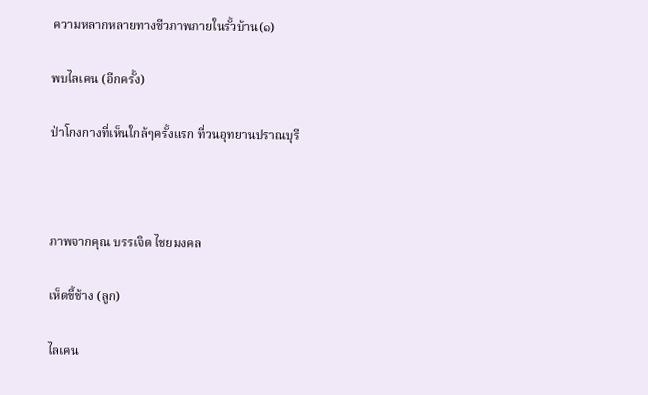ความหลากหลายทางชีวภาพภายในรั้วบ้าน(๑)

พบไลเคน (อีกครั้ง)

ป่าโกงกางที่เห็นใกล้ๆครั้งแรก ที่วนอุทยานปราณบุรี



ภาพจากคุณ บรรเจิด ไชยมงคล

เห็ดขี้ช้าง (ลูก)

ไลเคน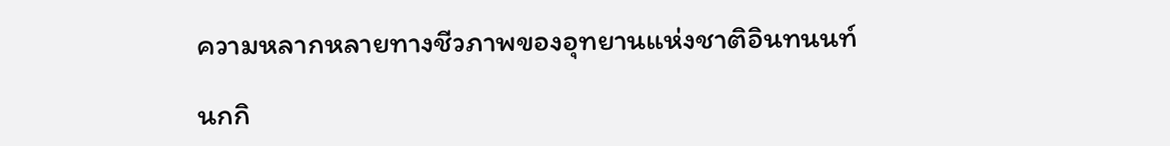ความหลากหลายทางชีวภาพของอุทยานแห่งชาติอินทนนท์

นกกิ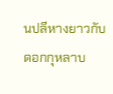นปลีหางยาวกับดอกกุหลาบ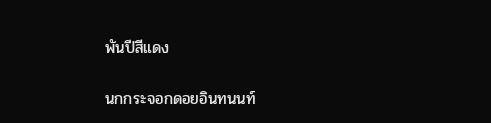พันปีสีแดง

นกกระจอกดอยอินทนนท์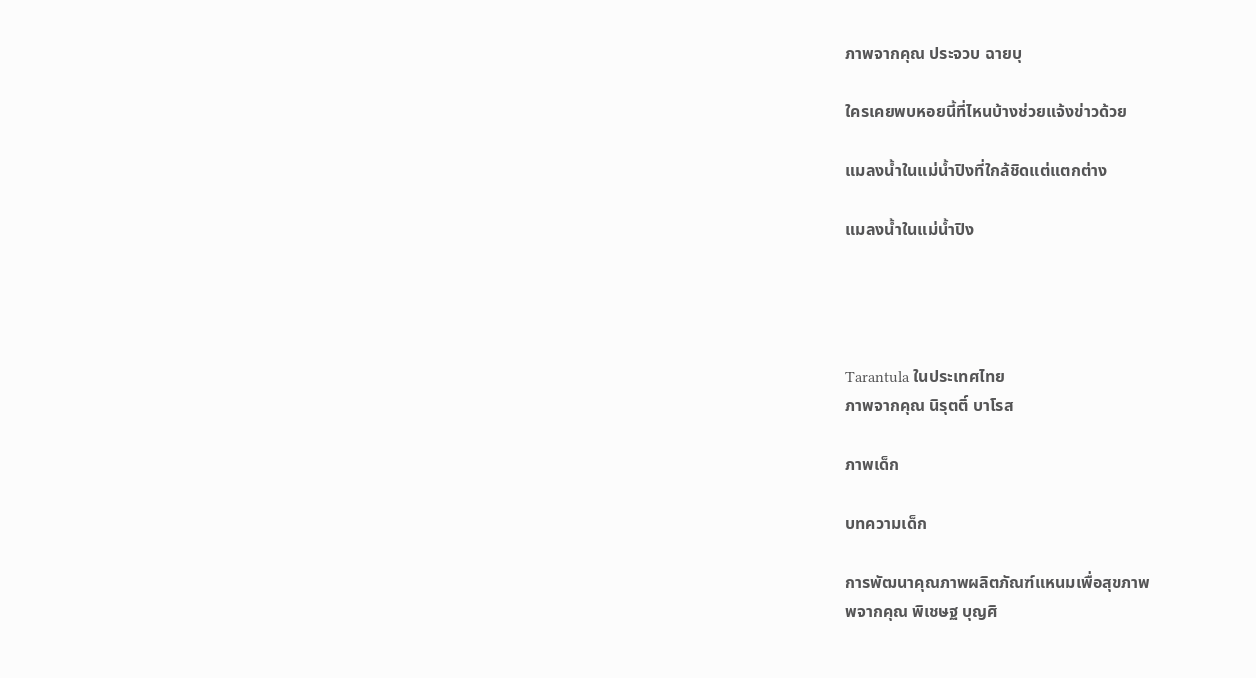ภาพจากคุณ ประจวบ ฉายบุ

ใครเคยพบหอยนี้ที่ไหนบ้างช่วยแจ้งข่าวด้วย

แมลงน้ำในแม่น้ำปิงที่ใกล้ชิดแต่แตกต่าง

แมลงน้ำในแม่น้ำปิง




Tarantula ในประเทศไทย
ภาพจากคุณ นิรุตติ์ บาโรส

ภาพเด็ก

บทความเด็ก

การพัฒนาคุณภาพผลิตภัณฑ์แหนมเพื่อสุขภาพ
พจากคุณ พิเชษฐ บุญศิ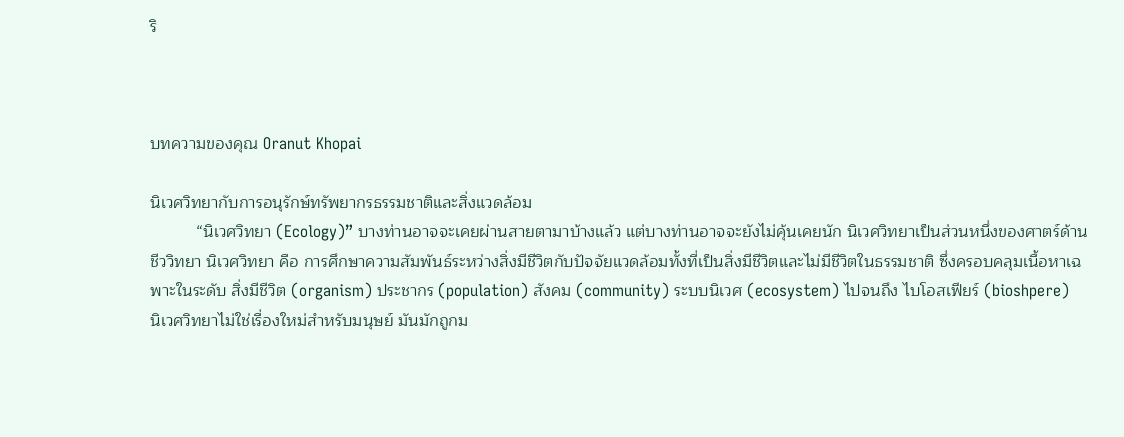ริ



บทความของคุณ Oranut Khopai

นิเวศวิทยากับการอนุรักษ์ทรัพยากรธรรมชาติและสิ่งแวดล้อม
          “นิเวศวิทยา (Ecology)” บางท่านอาจจะเคยผ่านสายตามาบ้างแล้ว แต่บางท่านอาจจะยังไม่คุ้นเคยนัก นิเวศวิทยาเป็นส่วนหนึ่งของศาตร์ด้านชีววิทยา นิเวศวิทยา คือ การศึกษาความสัมพันธ์ระหว่างสิ่งมีชีวิตกับปัจจัยแวดล้อมทั้งที่เป็นสิ่งมีชีวิตและไม่มีชีวิตในธรรมชาติ ซึ่งครอบคลุมเนื้อหาเฉพาะในระดับ สิ่งมีชีวิต (organism) ประชากร (population) สังคม (community) ระบบนิเวศ (ecosystem) ไปจนถึง ไบโอสเฟียร์ (bioshpere)
นิเวศวิทยาไม่ใช่เรื่องใหม่สำหรับมนุษย์ มันมักถูกม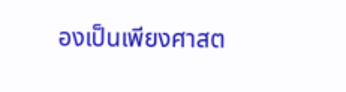องเป็นเพียงศาสต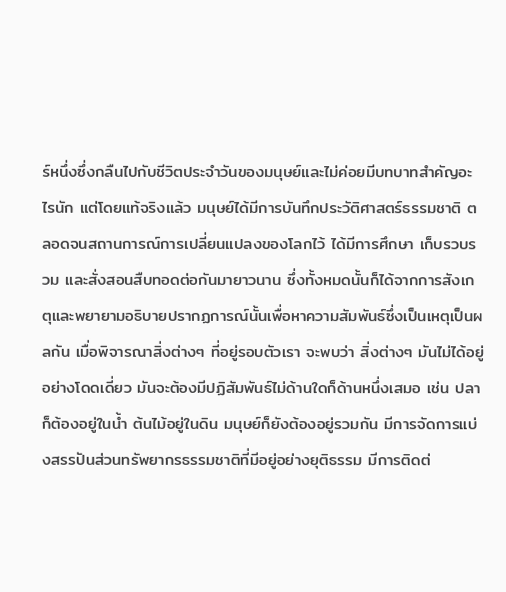ร์หนึ่งซึ่งกลืนไปกับชีวิตประจำวันของมนุษย์และไม่ค่อยมีบทบาทสำคัญอะไรนัก แต่โดยแท้จริงแล้ว มนุษย์ได้มีการบันทึกประวัติศาสตร์ธรรมชาติ ตลอดจนสถานการณ์การเปลี่ยนแปลงของโลกไว้ ได้มีการศึกษา เก็บรวบรวม และสั่งสอนสืบทอดต่อกันมายาวนาน ซึ่งทั้งหมดนั้นก็ได้จากการสังเกตุและพยายามอธิบายปรากฏการณ์นั้นเพื่อหาความสัมพันธ์ซึ่งเป็นเหตุเป็นผลกัน เมื่อพิจารณาสิ่งต่างๆ ที่อยู่รอบตัวเรา จะพบว่า สิ่งต่างๆ มันไม่ได้อยู่อย่างโดดเดี่ยว มันจะต้องมีปฏิสัมพันธ์ไม่ด้านใดก็ด้านหนึ่งเสมอ เช่น ปลาก็ต้องอยู่ในน้ำ ต้นไม้อยู่ในดิน มนุษย์ก็ยังต้องอยู่รวมกัน มีการจัดการแบ่งสรรปันส่วนทรัพยากรธรรมชาติที่มีอยู่อย่างยุติธรรม มีการติดต่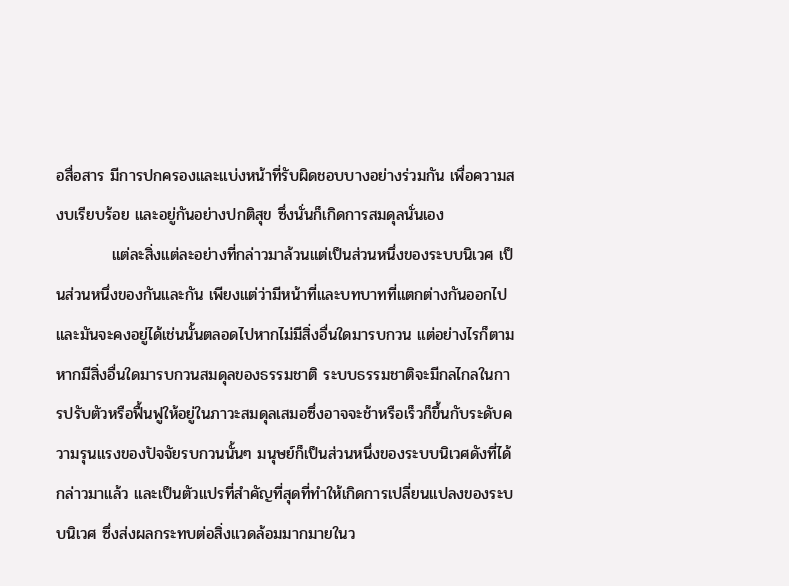อสื่อสาร มีการปกครองและแบ่งหน้าที่รับผิดชอบบางอย่างร่วมกัน เพื่อความสงบเรียบร้อย และอยู่กันอย่างปกติสุข ซึ่งนั่นก็เกิดการสมดุลนั่นเอง
          แต่ละสิ่งแต่ละอย่างที่กล่าวมาล้วนแต่เป็นส่วนหนึ่งของระบบนิเวศ เป็นส่วนหนึ่งของกันและกัน เพียงแต่ว่ามีหน้าที่และบทบาทที่แตกต่างกันออกไป และมันจะคงอยู่ได้เช่นนั้นตลอดไปหากไม่มีสิ่งอื่นใดมารบกวน แต่อย่างไรก็ตามหากมีสิ่งอื่นใดมารบกวนสมดุลของธรรมชาติ ระบบธรรมชาติจะมีกลไกลในการปรับตัวหรือฟื้นฟูให้อยู่ในภาวะสมดุลเสมอซึ่งอาจจะช้าหรือเร็วก็ขึ้นกับระดับความรุนแรงของปัจจัยรบกวนนั้นๆ มนุษย์ก็เป็นส่วนหนึ่งของระบบนิเวศดังที่ได้กล่าวมาแล้ว และเป็นตัวแปรที่สำคัญที่สุดที่ทำให้เกิดการเปลี่ยนแปลงของระบบนิเวศ ซึ่งส่งผลกระทบต่อสิ่งแวดล้อมมากมายในว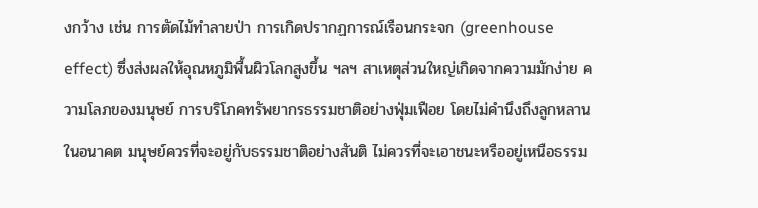งกว้าง เช่น การตัดไม้ทำลายป่า การเกิดปรากฏการณ์เรือนกระจก (greenhouse effect) ซึ่งส่งผลให้อุณหภูมิพื้นผิวโลกสูงขึ้น ฯลฯ สาเหตุส่วนใหญ่เกิดจากความมักง่าย ความโลภของมนุษย์ การบริโภคทรัพยากรธรรมชาติอย่างฟุ่มเฟือย โดยไม่คำนึงถึงลูกหลานในอนาคต มนุษย์ควรที่จะอยู่กับธรรมชาติอย่างสันติ ไม่ควรที่จะเอาชนะหรืออยู่เหนือธรรม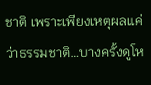ชาติ เพราะเพียงเหตุผลแค่ว่าธรรมชาติ…บางครั้งดูโห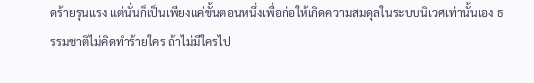ดร้ายรุนแรง แต่นั่นก็เป็นเพียงแค่ขั้นตอนหนึ่งเพื่อก่อให้เกิดความสมดุลในระบบนิเวศเท่านั้นเอง ธรรมชาติไม่คิดทำร้ายใคร ถ้าไม่มีใครไป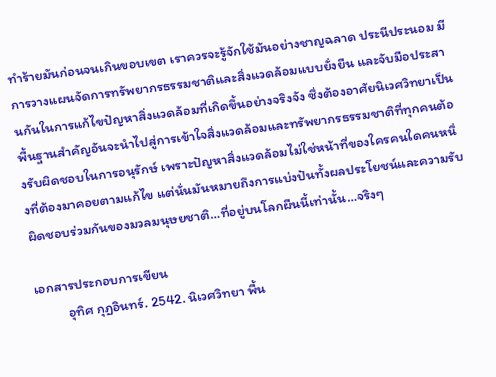ทำร้ายมันก่อนจนเกินขอบเขต เราควรจะรู้จักใช้มันอย่างชาญฉลาด ประนีประนอม มีการวางแผนจัดการทรัพยากรธรรมชาติและสิ่งแวดล้อมแบบยั่งยืน และจับมือประสานกันในการแก้ไขปัญหาสิ่งแวดล้อมที่เกิดขึ้นอย่างจริงจัง ซึ่งต้องอาศัยนิเวศวิทยาเป็นพื้นฐานสำคัญอันจะนำไปสู่การเข้าใจสิ่งแวดล้อมและทรัพยากรธรรมชาติที่ทุกคนต้องรับผิดชอบในการอนุรักษ์ เพราะปัญหาสิ่งแวดล้อมไม่ใช่หน้าที่ของใครคนใดคนหนึ่งที่ต้องมาคอยตามแก้ไข แต่นั่นมันหมายถึงการแบ่งปันทั้งผลประโยชน์และความรับผิดชอบร่วมกันของมวลมนุษยชาติ…ที่อยู่บนโลกผืนนี้เท่านั้น…จริงๆ

เอกสารประกอบการเขียน
          อุทิศ กุฏอินทร์. 2542. นิเวศวิทยา พื้น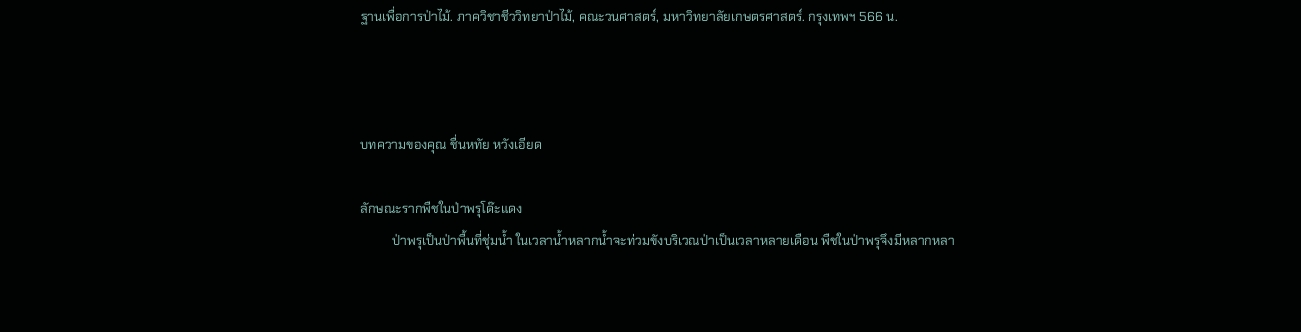ฐานเพื่อการป่าไม้. ภาควิชาชีววิทยาป่าไม้, คณะวนศาสตร์, มหาวิทยาลัยเกษตรศาสตร์. กรุงเทพฯ 566 น.



บทความของคุณ ชื่นหทัย หวังเอียด

ลักษณะรากพืชในป่าพรุโด๊ะแดง
          ป่าพรุเป็นป่าพื้นที่ชุ่มน้ำ ในเวลาน้ำหลากน้ำจะท่วมขังบริเวณป่าเป็นเวลาหลายเดือน พืชในป่าพรุจึงมีหลากหลา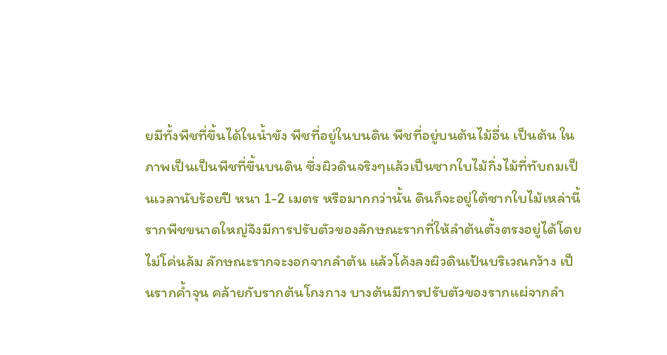ยมีทั้งพืชที่ขึ้นได้ในน้ำขัง พืชที่อยู่ในบนดิน พืชที่อยู่บนต้นไม้อื่น เป็นต้น ในภาพเป็นเป็นพืชที่ขึ้นบนดิน ซึ่งผิวดินจริงๆแล้วเป็นซากใบไม้กิ่งไม้ที่ทับถมเป็นเวลานับร้อยปี หนา 1-2 เมตร หรือมากกว่านั้น ดินก็จะอยู่ใต้ซากใบไม้เหล่านี้ รากพืชขนาดใหญ่จึงมีการปรับตัวของลักษณะรากที่ให้ลำต้นตั้งตรงอยู่ได้โดยไม่โค่นล้ม ลักษณะรากจะงอกจากลำต้น แล้วโค้งลงผิวดินเป้นบริเวณกว้าง เป็นรากค้ำจุน คล้ายกับรากต้นโกงกาง บางต้นมีการปรับตัวของรากแผ่จากลำ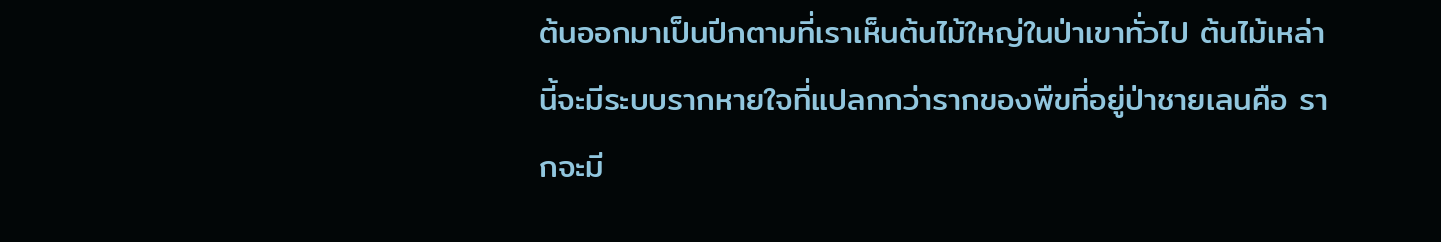ต้นออกมาเป็นปีกตามที่เราเห็นต้นไม้ใหญ่ในป่าเขาทั่วไป ต้นไม้เหล่านี้จะมีระบบรากหายใจที่แปลกกว่ารากของพืขที่อยู่ป่าชายเลนคือ รากจะมี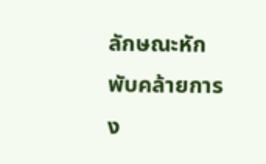ลักษณะหักพับคล้ายการง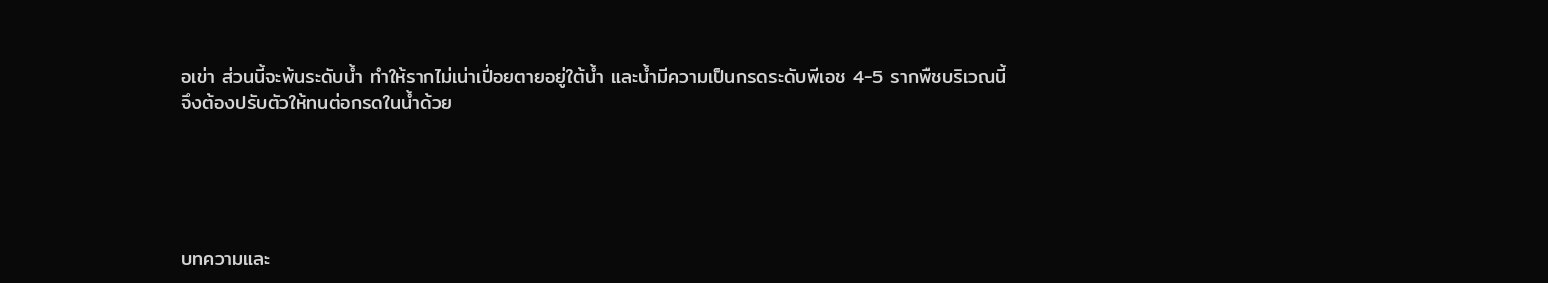อเข่า ส่วนนี้จะพ้นระดับน้ำ ทำให้รากไม่เน่าเปี่อยตายอยู่ใต้น้ำ และน้ำมีความเป็นกรดระดับพีเอช 4-5 รากพืชบริเวณนี้จึงต้องปรับตัวให้ทนต่อกรดในน้ำด้วย





บทความและ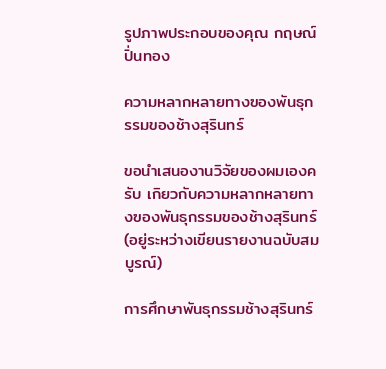รูปภาพประกอบของคุณ กฤษณ์ ปิ่นทอง

ความหลากหลายทางฃองพันธุกรรมของช้างสุรินทร์

ขอนำเสนองานวิจัยของผมเองครับ เกิยวกับความหลากหลายทางฃองพันธุกรรมของช้างสุรินทร์ (อยู่ระหว่างเขียนรายงานฉบับสมบูรณ์)

การศึกษาพันธุกรรมช้างสุรินทร์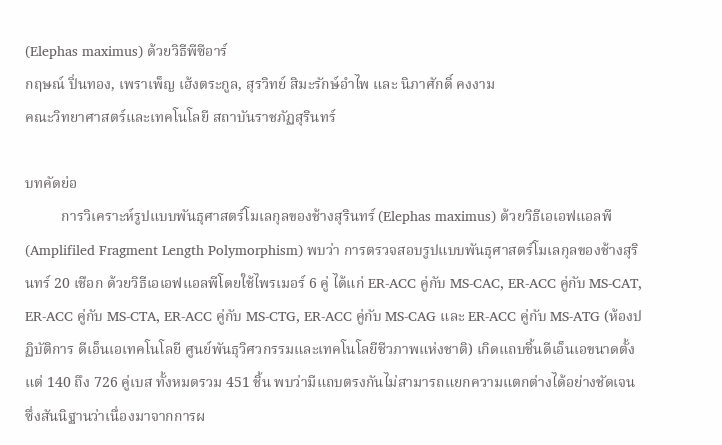(Elephas maximus) ด้วยวิธีพีซีอาร์
กฤษณ์ ปิ่นทอง, เพราเพ็ญ เฮ้งตระกูล, สุรวิทย์ สิมะรักษ์อำไพ และ นิภาศักดิ์ คงงาม
คณะวิทยาศาสตร์และเทคโนโลยี สถาบันราชภัฏสุรินทร์

บทคัดย่อ
          การวิเคราะห์รูปแบบพันธุศาสตร์โมเลกุลของช้างสุรินทร์ (Elephas maximus) ด้วยวิธีเอเอฟแอลพี (Amplifiled Fragment Length Polymorphism) พบว่า การตรวจสอบรูปแบบพันธุศาสตร์โมเลกุลของช้างสุรินทร์ 20 เชือก ด้วยวิธีเอเอฟแอลพีโดยใช้ไพรเมอร์ 6 คู่ ได้แก่ ER-ACC คู่กับ MS-CAC, ER-ACC คู่กับ MS-CAT, ER-ACC คู่กับ MS-CTA, ER-ACC คู่กับ MS-CTG, ER-ACC คู่กับ MS-CAG และ ER-ACC คู่กับ MS-ATG (ห้องปฏิบัติการ ดีเอ็นเอเทคโนโลยี ศูนย์พันธุวิศวกรรมและเทคโนโลยีชีวภาพแห่งชาติ) เกิดแถบชิ้นดีเอ็นเอขนาดตั้งแต่ 140 ถึง 726 คู่เบส ทั้งหมดรวม 451 ชิ้น พบว่ามีแถบตรงกันไม่สามารถแยกความแตกต่างได้อย่างชัดเจน ซึ่งสันนิฐานว่าเนื่องมาจากการผ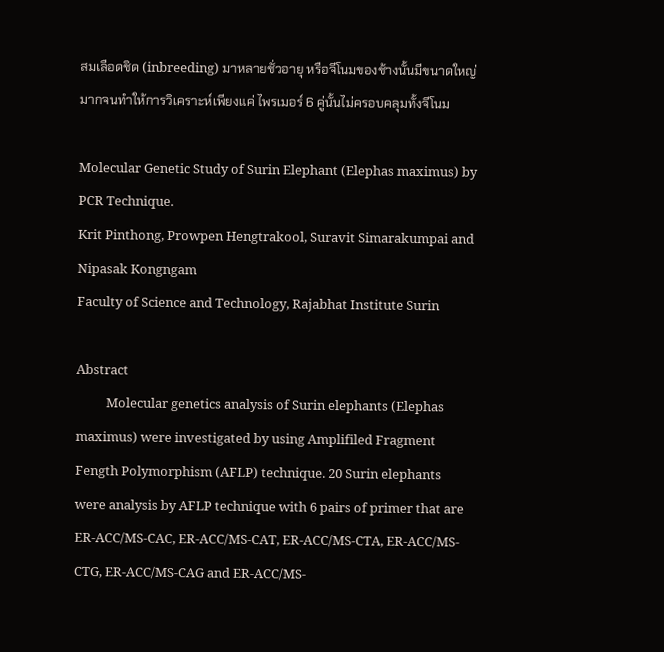สมเลือดชิด (inbreeding) มาหลายชั่วอายุ หรือจีโนมของช้างนั้นมีขนาดใหญ่มากจนทำให้การวิเคราะห์เพียงแค่ ไพรเมอร์ 6 คู่นั้นไม่ครอบคลุมทั้งจีโนม

Molecular Genetic Study of Surin Elephant (Elephas maximus) by PCR Technique.
Krit Pinthong, Prowpen Hengtrakool, Suravit Simarakumpai and Nipasak Kongngam
Faculty of Science and Technology, Rajabhat Institute Surin

Abstract
          Molecular genetics analysis of Surin elephants (Elephas maximus) were investigated by using Amplifiled Fragment Fength Polymorphism (AFLP) technique. 20 Surin elephants were analysis by AFLP technique with 6 pairs of primer that are ER-ACC/MS-CAC, ER-ACC/MS-CAT, ER-ACC/MS-CTA, ER-ACC/MS-CTG, ER-ACC/MS-CAG and ER-ACC/MS-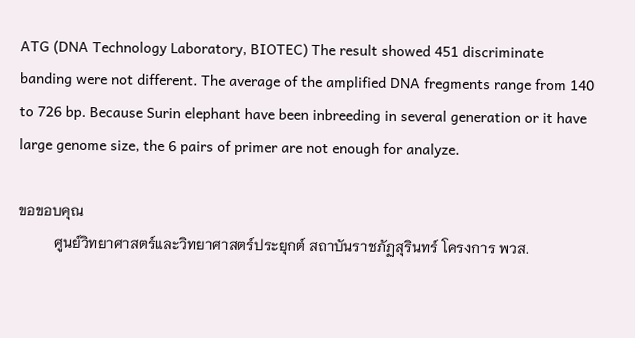ATG (DNA Technology Laboratory, BIOTEC) The result showed 451 discriminate banding were not different. The average of the amplified DNA fregments range from 140 to 726 bp. Because Surin elephant have been inbreeding in several generation or it have large genome size, the 6 pairs of primer are not enough for analyze.

ขอขอบคุณ
          ศูนย์วิทยาศาสตร์และวิทยาศาสตร์ประยุกต์ สถาบันราชภัฏสุรินทร์ โครงการ พวส.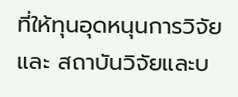ที่ให้ทุนอุดหนุนการวิจัย และ สถาบันวิจัยและบ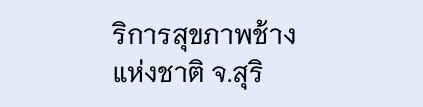ริการสุขภาพช้างแห่งชาติ จ.สุริ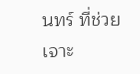นทร์ ที่ช่วยเจาะ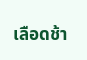เลือดช้า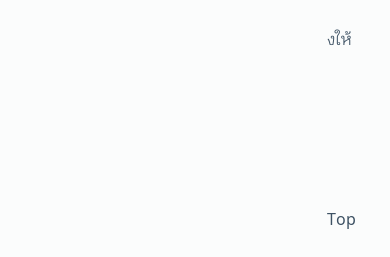งให้





Top